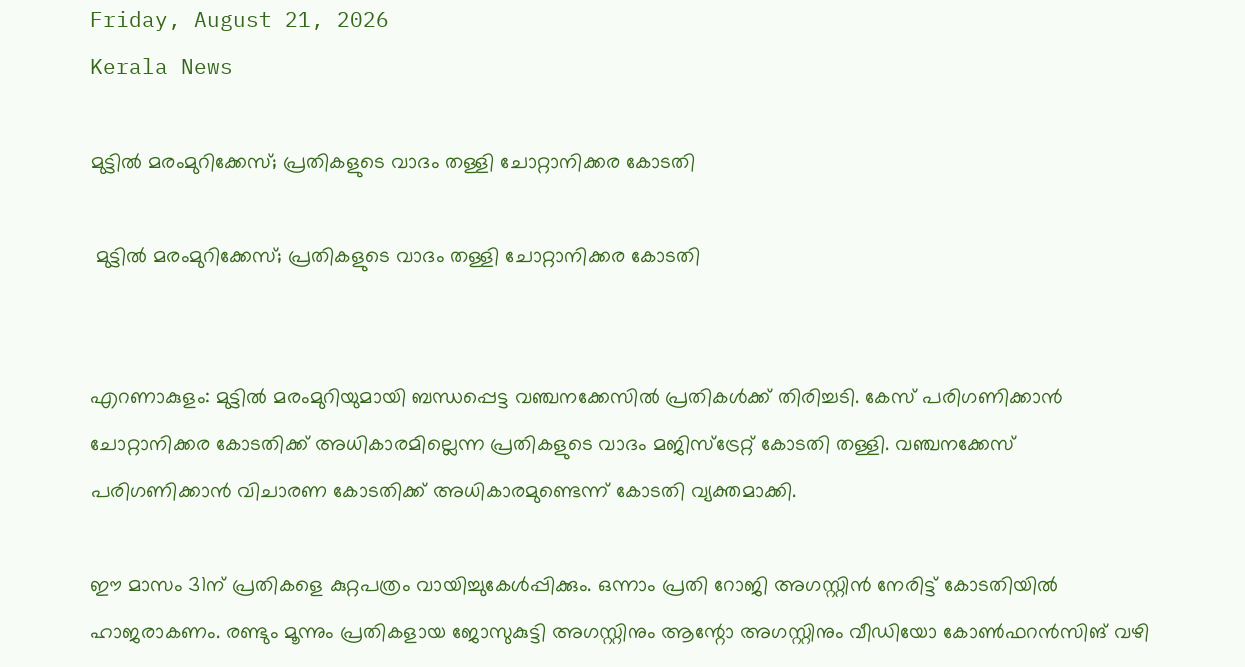Friday, August 21, 2026
Kerala News

മുട്ടില്‍ മരംമുറിക്കേസ്; പ്രതികളുടെ വാദം തള്ളി ചോറ്റാനിക്കര കോടതി

 മുട്ടില്‍ മരംമുറിക്കേസ്; പ്രതികളുടെ വാദം തള്ളി ചോറ്റാനിക്കര കോടതി


എറണാകുളം: മുട്ടില്‍ മരംമുറിയുമായി ബന്ധപ്പെട്ട വഞ്ചനക്കേസില്‍ പ്രതികള്‍ക്ക് തിരിച്ചടി. കേസ് പരിഗണിക്കാന്‍ ചോറ്റാനിക്കര കോടതിക്ക് അധികാരമില്ലെന്ന പ്രതികളുടെ വാദം മജിസ്‌ട്രേറ്റ് കോടതി തള്ളി. വഞ്ചനക്കേസ് പരിഗണിക്കാന്‍ വിചാരണ കോടതിക്ക് അധികാരമുണ്ടെന്ന് കോടതി വ്യക്തമാക്കി.

ഈ മാസം 31ന് പ്രതികളെ കുറ്റപത്രം വായിച്ചുകേള്‍പ്പിക്കും. ഒന്നാം പ്രതി റോജി അഗസ്റ്റിന്‍ നേരിട്ട് കോടതിയില്‍ ഹാജരാകണം. രണ്ടും മൂന്നും പ്രതികളായ ജോസുകുട്ടി അഗസ്റ്റിനും ആന്റോ അഗസ്റ്റിനും വീഡിയോ കോണ്‍ഫറന്‍സിങ് വഴി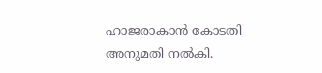ഹാജരാകാന്‍ കോടതി അനുമതി നല്‍കി.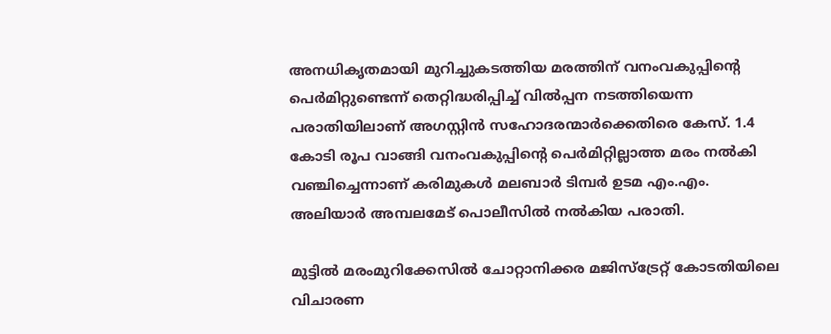അനധികൃതമായി മുറിച്ചുകടത്തിയ മരത്തിന് വനംവകുപ്പിന്റെ പെര്‍മിറ്റുണ്ടെന്ന് തെറ്റിദ്ധരിപ്പിച്ച് വില്‍പ്പന നടത്തിയെന്ന പരാതിയിലാണ് അഗസ്റ്റിന്‍ സഹോദരന്മാര്‍ക്കെതിരെ കേസ്. 1.4 കോടി രൂപ വാങ്ങി വനംവകുപ്പിന്റെ പെര്‍മിറ്റില്ലാത്ത മരം നല്‍കി വഞ്ചിച്ചെന്നാണ് കരിമുകള്‍ മലബാര്‍ ടിമ്പര്‍ ഉടമ എം.എം. അലിയാര്‍ അമ്പലമേട് പൊലീസില്‍ നല്‍കിയ പരാതി.

മുട്ടില്‍ മരംമുറിക്കേസില്‍ ചോറ്റാനിക്കര മജിസ്‌ട്രേറ്റ് കോടതിയിലെ വിചാരണ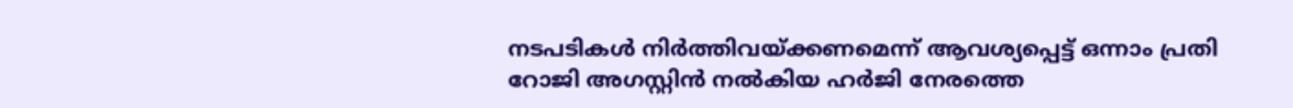നടപടികള്‍ നിര്‍ത്തിവയ്ക്കണമെന്ന് ആവശ്യപ്പെട്ട് ഒന്നാം പ്രതി റോജി അഗസ്റ്റിന്‍ നല്‍കിയ ഹര്‍ജി നേരത്തെ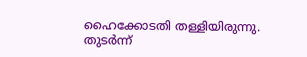ഹൈക്കോടതി തള്ളിയിരുന്നു. തുടര്‍ന്ന്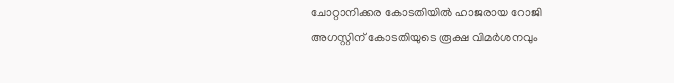ചോറ്റാനിക്കര കോടതിയില്‍ ഹാജരായ റോജി അഗസ്റ്റിന് കോടതിയുടെ രൂക്ഷ വിമര്‍ശനവും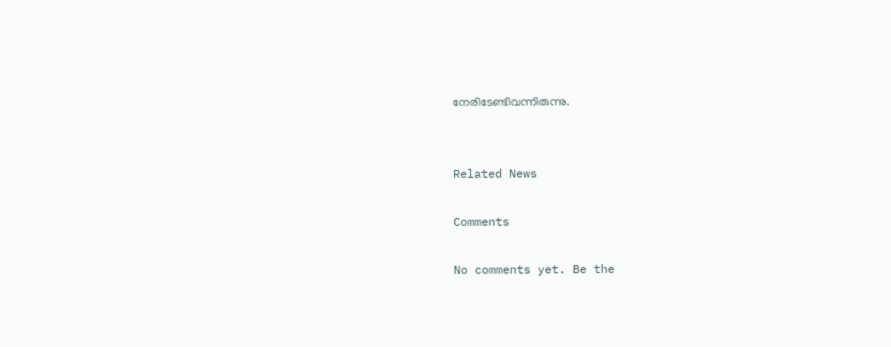നേരിടേണ്ടിവന്നിരുന്നു.


Related News

Comments

No comments yet. Be the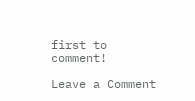first to comment!

Leave a Comment